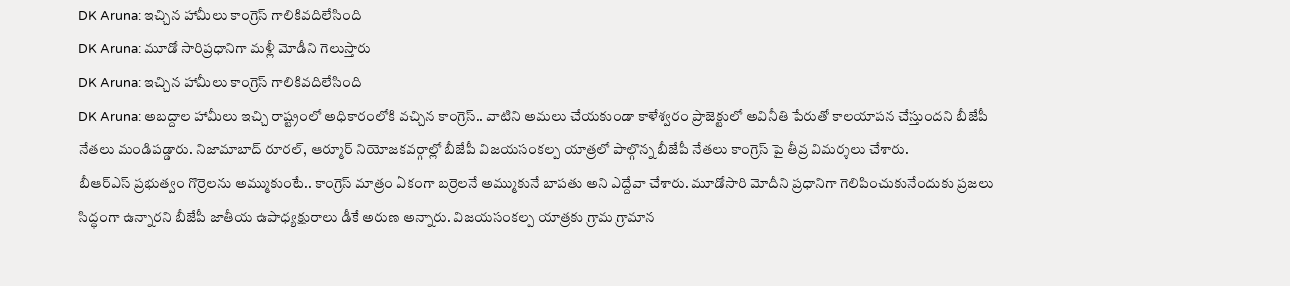DK Aruna: ఇచ్చిన హామీలు కాంగ్రెస్ గాలికివదిలేసింది
DK Aruna: మూడో సారిప్రధానిగా మళ్లీ మోడీని గెలుస్తారు
DK Aruna: ఇచ్చిన హామీలు కాంగ్రెస్ గాలికివదిలేసింది
DK Aruna: అబద్దాల హామీలు ఇచ్చి రాష్ట్రంలో అధికారంలోకి వచ్చిన కాంగ్రెస్.. వాటిని అమలు చేయకుండా కాళేశ్వరం ప్రాజెక్టులో అవినీతి పేరుతో కాలయాపన చేస్తుందని బీజేపీ నేతలు మండిపడ్డారు. నిజామాబాద్ రూరల్, ఆర్మూర్ నియోజకవర్గాల్లో బీజేపీ విజయసంకల్ప యాత్రలో పాల్గొన్న బీజేపీ నేతలు కాంగ్రెస్ పై తీవ్ర విమర్శలు చేశారు.
బీఆర్ఎస్ ప్రభుత్వం గొర్రెలను అమ్ముకుంటే.. కాంగ్రెస్ మాత్రం ఏకంగా బర్రెలనే అమ్ముకునే బాపతు అని ఎద్దేవా చేశారు. మూడోసారి మోదీని ప్రధానిగా గెలిపించుకునేందుకు ప్రజలు సిద్ధంగా ఉన్నారని బీజేపీ జాతీయ ఉపాధ్యక్షురాలు డీకే అరుణ అన్నారు. విజయసంకల్ప యాత్రకు గ్రామ గ్రామాన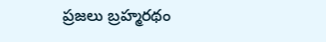ప్రజలు బ్రహ్మరథం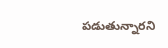పడుతున్నారని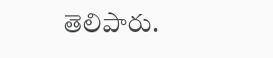తెలిపారు.